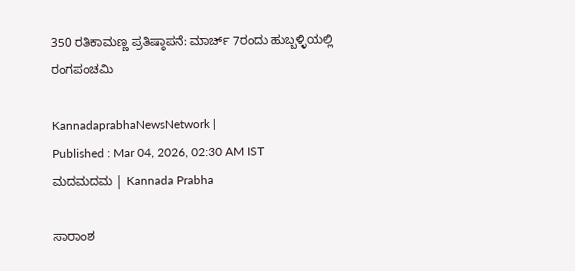350 ರತಿಕಾಮಣ್ಣ ಪ್ರತಿಷ್ಠಾಪನೆ: ಮಾರ್ಚ್‌ 7ರಂದು ಹುಬ್ಬಳ್ಳಿಯಲ್ಲಿ ರಂಗಪಂಚಮಿ

KannadaprabhaNewsNetwork |
Published : Mar 04, 2026, 02:30 AM IST
ಮದಮದಮ | Kannada Prabha

ಸಾರಾಂಶ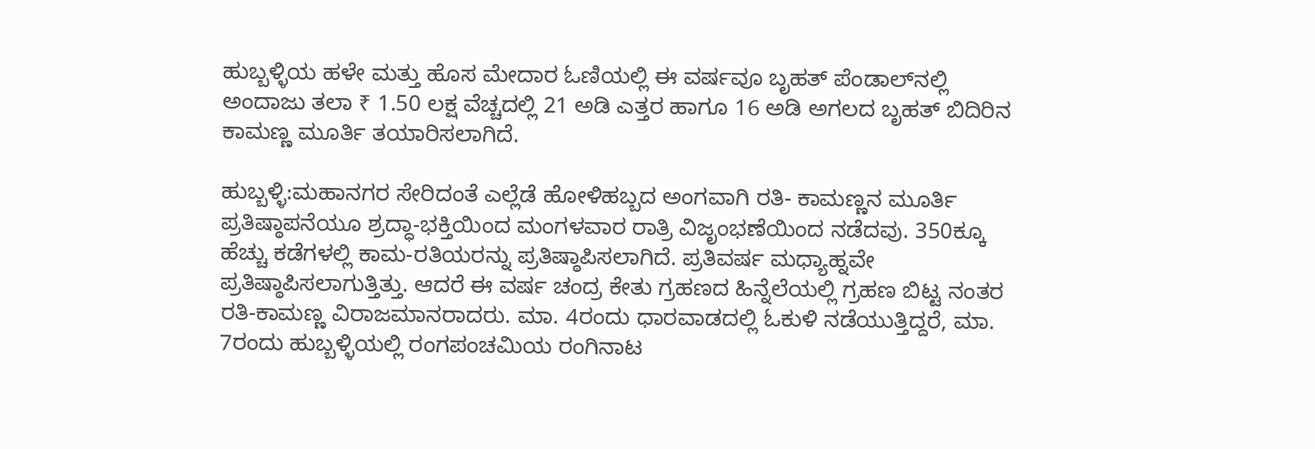ಹುಬ್ಬಳ್ಳಿಯ ಹಳೇ ಮತ್ತು ಹೊಸ ಮೇದಾರ ಓಣಿಯಲ್ಲಿ ಈ ವರ್ಷವೂ ಬೃಹತ್ ಪೆಂಡಾಲ್‌ನಲ್ಲಿ ಅಂದಾಜು ತಲಾ ₹ 1.50 ಲಕ್ಷ ವೆಚ್ಚದಲ್ಲಿ 21 ಅಡಿ ಎತ್ತರ ಹಾಗೂ 16 ಅಡಿ ಅಗಲದ ಬೃಹತ್ ಬಿದಿರಿನ ಕಾಮಣ್ಣ ಮೂರ್ತಿ ತಯಾರಿಸಲಾಗಿದೆ.

ಹುಬ್ಬಳ್ಳಿ:ಮಹಾನಗರ ಸೇರಿದಂತೆ ಎಲ್ಲೆಡೆ ಹೋಳಿಹಬ್ಬದ ಅಂಗವಾಗಿ ರತಿ- ಕಾಮಣ್ಣನ ಮೂರ್ತಿ ಪ್ರತಿಷ್ಠಾಪನೆಯೂ ಶ್ರದ್ಧಾ-ಭಕ್ತಿಯಿಂದ ಮಂಗಳವಾರ ರಾತ್ರಿ ವಿಜೃಂಭಣೆಯಿಂದ ನಡೆದವು. 350ಕ್ಕೂ ಹೆಚ್ಚು ಕಡೆಗಳಲ್ಲಿ ಕಾಮ-ರತಿಯರನ್ನು ಪ್ರತಿಷ್ಠಾಪಿಸಲಾಗಿದೆ. ಪ್ರತಿವರ್ಷ ಮಧ್ಯಾಹ್ನವೇ ಪ್ರತಿಷ್ಠಾಪಿಸಲಾಗುತ್ತಿತ್ತು. ಆದರೆ ಈ ವರ್ಷ ಚಂದ್ರ ಕೇತು ಗ್ರಹಣದ ಹಿನ್ನೆಲೆಯಲ್ಲಿ ಗ್ರಹಣ ಬಿಟ್ಟ ನಂತರ ರತಿ-ಕಾಮಣ್ಣ ವಿರಾಜಮಾನರಾದರು. ಮಾ. 4ರಂದು ಧಾರವಾಡದಲ್ಲಿ ಓಕುಳಿ ನಡೆಯುತ್ತಿದ್ದರೆ, ಮಾ. 7ರಂದು ಹುಬ್ಬಳ್ಳಿಯಲ್ಲಿ ರಂಗಪಂಚಮಿಯ ರಂಗಿನಾಟ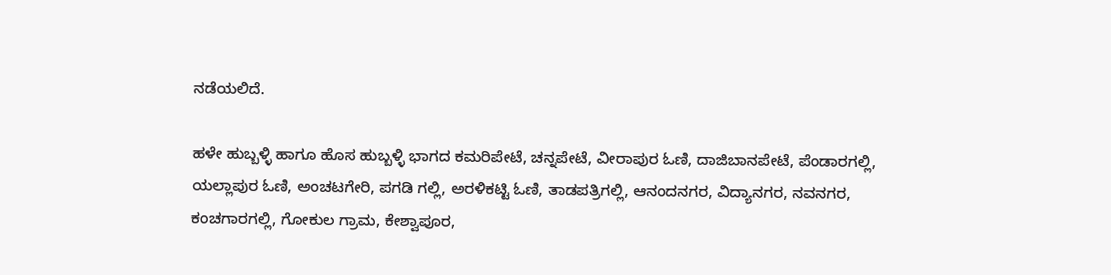ನಡೆಯಲಿದೆ.

ಹಳೇ ಹುಬ್ಬಳ್ಳಿ ಹಾಗೂ ಹೊಸ ಹುಬ್ಬಳ್ಳಿ ಭಾಗದ ಕಮರಿಪೇಟೆ, ಚನ್ನಪೇಟೆ, ವೀರಾಪುರ ಓಣಿ, ದಾಜಿಬಾನಪೇಟೆ, ಪೆಂಡಾರಗಲ್ಲಿ, ಯಲ್ಲಾಪುರ ಓಣಿ, ಅಂಚಟಗೇರಿ, ಪಗಡಿ ಗಲ್ಲಿ, ಅರಳಿಕಟ್ಟಿ ಓಣಿ, ತಾಡಪತ್ರಿಗಲ್ಲಿ, ಆನಂದನಗರ, ವಿದ್ಯಾನಗರ, ನವನಗರ, ಕಂಚಗಾರಗಲ್ಲಿ, ಗೋಕುಲ ಗ್ರಾಮ, ಕೇಶ್ವಾಪೂರ,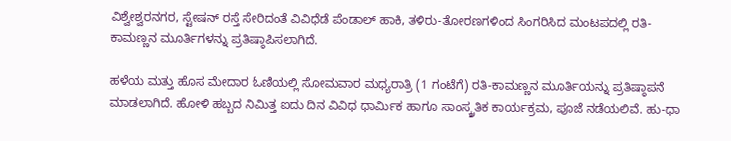ವಿಶ್ವೇಶ್ವರನಗರ, ಸ್ಟೇಷನ್ ರಸ್ತೆ ಸೇರಿದಂತೆ ವಿವಿಧೆಡೆ ಪೆಂಡಾಲ್‌ ಹಾಕಿ, ತಳಿರು-ತೋರಣಗಳಿಂದ ಸಿಂಗರಿಸಿದ ಮಂಟಪದಲ್ಲಿ ರತಿ- ಕಾಮಣ್ಣನ ಮೂರ್ತಿಗಳನ್ನು ಪ್ರತಿಷ್ಠಾಪಿಸಲಾಗಿದೆ.

ಹಳೆಯ ಮತ್ತು ಹೊಸ ಮೇದಾರ ಓಣಿಯಲ್ಲಿ ಸೋಮವಾರ ಮಧ್ಯರಾತ್ರಿ (1 ಗಂಟೆಗೆ) ರತಿ-ಕಾಮಣ್ಣನ ಮೂರ್ತಿಯನ್ನು ಪ್ರತಿಷ್ಠಾಪನೆ ಮಾಡಲಾಗಿದೆ. ಹೋಳಿ ಹಬ್ಬದ ನಿಮಿತ್ತ ಐದು ದಿನ ವಿವಿಧ ಧಾರ್ಮಿಕ ಹಾಗೂ ಸಾಂಸ್ಕ್ರತಿಕ ಕಾರ್ಯಕ್ರಮ, ಪೂಜೆ ನಡೆಯಲಿವೆ. ಹು-ಧಾ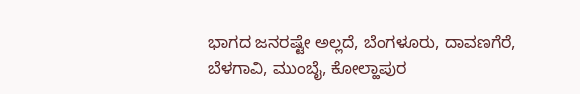ಭಾಗದ ಜನರಷ್ಟೇ ಅಲ್ಲದೆ, ಬೆಂಗಳೂರು, ದಾವಣಗೆರೆ, ಬೆಳಗಾವಿ, ಮುಂಬೈ, ಕೋಲ್ಹಾಪುರ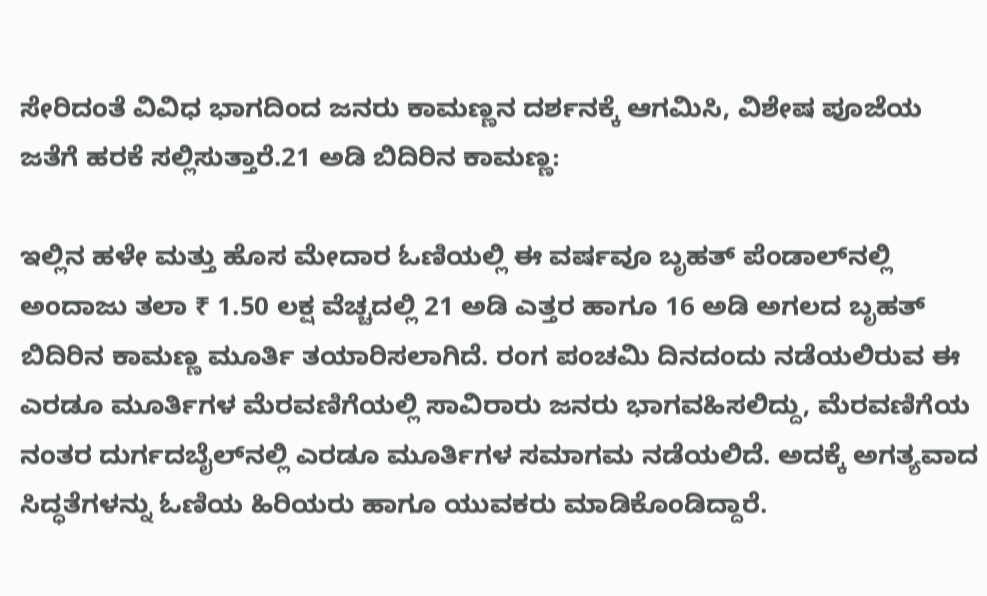ಸೇರಿದಂತೆ ವಿವಿಧ ಭಾಗದಿಂದ ಜನರು ಕಾಮಣ್ಣನ ದರ್ಶನಕ್ಕೆ ಆಗಮಿಸಿ, ವಿಶೇಷ ಪೂಜೆಯ ಜತೆಗೆ ಹರಕೆ ಸಲ್ಲಿಸುತ್ತಾರೆ.21 ಅಡಿ ಬಿದಿರಿನ ಕಾಮಣ್ಣ:

ಇಲ್ಲಿನ ಹಳೇ ಮತ್ತು ಹೊಸ ಮೇದಾರ ಓಣಿಯಲ್ಲಿ ಈ ವರ್ಷವೂ ಬೃಹತ್ ಪೆಂಡಾಲ್‌ನಲ್ಲಿ ಅಂದಾಜು ತಲಾ ₹ 1.50 ಲಕ್ಷ ವೆಚ್ಚದಲ್ಲಿ 21 ಅಡಿ ಎತ್ತರ ಹಾಗೂ 16 ಅಡಿ ಅಗಲದ ಬೃಹತ್ ಬಿದಿರಿನ ಕಾಮಣ್ಣ ಮೂರ್ತಿ ತಯಾರಿಸಲಾಗಿದೆ. ರಂಗ ಪಂಚಮಿ ದಿನದಂದು ನಡೆಯಲಿರುವ ಈ ಎರಡೂ ಮೂರ್ತಿಗಳ ಮೆರವಣಿಗೆಯಲ್ಲಿ ಸಾವಿರಾರು ಜನರು ಭಾಗವಹಿಸಲಿದ್ದು, ಮೆರವಣಿಗೆಯ ನಂತರ ದುರ್ಗದಬೈಲ್‌ನಲ್ಲಿ ಎರಡೂ ಮೂರ್ತಿಗಳ ಸಮಾಗಮ ನಡೆಯಲಿದೆ. ಅದಕ್ಕೆ ಅಗತ್ಯವಾದ ಸಿದ್ಧತೆಗಳನ್ನು ಓಣಿಯ ಹಿರಿಯರು ಹಾಗೂ ಯುವಕರು ಮಾಡಿಕೊಂಡಿದ್ದಾರೆ.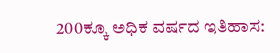200ಕ್ಕೂ ಅಧಿಕ ವರ್ಷದ ಇತಿಹಾಸ: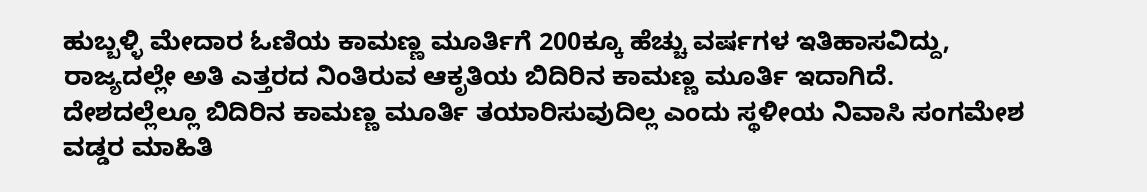ಹುಬ್ಬಳ್ಳಿ ಮೇದಾರ ಓಣಿಯ ಕಾಮಣ್ಣ ಮೂರ್ತಿಗೆ 200ಕ್ಕೂ ಹೆಚ್ಚು ವರ್ಷಗಳ ಇತಿಹಾಸವಿದ್ದು, ರಾಜ್ಯದಲ್ಲೇ ಅತಿ ಎತ್ತರದ ನಿಂತಿರುವ ಆಕೃತಿಯ ಬಿದಿರಿನ ಕಾಮಣ್ಣ ಮೂರ್ತಿ ಇದಾಗಿದೆ. ದೇಶದಲ್ಲೆಲ್ಲೂ ಬಿದಿರಿನ ಕಾಮಣ್ಣ ಮೂರ್ತಿ ತಯಾರಿಸುವುದಿಲ್ಲ ಎಂದು ಸ್ಥಳೀಯ ನಿವಾಸಿ ಸಂಗಮೇಶ ವಡ್ಡರ ಮಾಹಿತಿ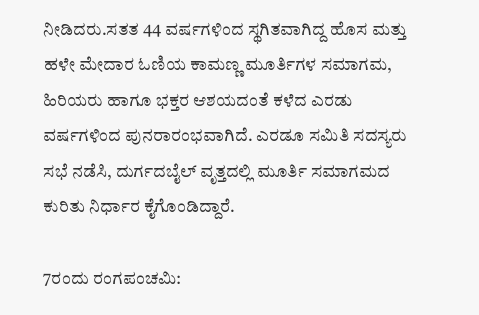ನೀಡಿದರು.ಸತತ 44 ವರ್ಷಗಳಿಂದ ಸ್ಥಗಿತವಾಗಿದ್ದ ಹೊಸ ಮತ್ತು ಹಳೇ ಮೇದಾರ ಓಣಿಯ ಕಾಮಣ್ಣ ಮೂರ್ತಿಗಳ ಸಮಾಗಮ, ಹಿರಿಯರು ಹಾಗೂ ಭಕ್ತರ ಆಶಯದಂತೆ ಕಳೆದ ಎರಡು ವರ್ಷಗಳಿಂದ ಪುನರಾರಂಭವಾಗಿದೆ. ಎರಡೂ ಸಮಿತಿ ಸದಸ್ಯರು ಸಭೆ ನಡೆಸಿ, ದುರ್ಗದಬೈಲ್ ವೃತ್ತದಲ್ಲಿ ಮೂರ್ತಿ ಸಮಾಗಮದ ಕುರಿತು ನಿರ್ಧಾರ ಕೈಗೊಂಡಿದ್ದಾರೆ.

7ರಂದು ರಂಗಪಂಚಮಿ: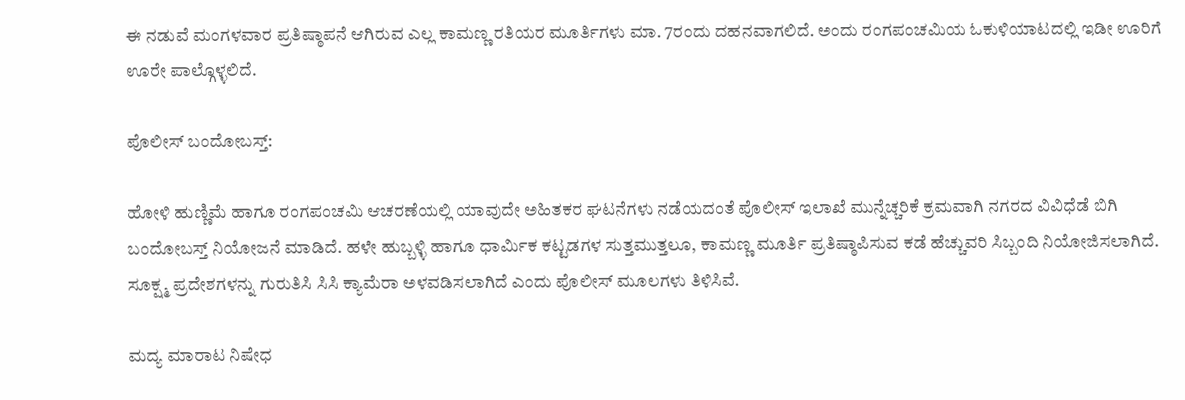ಈ ನಡುವೆ ಮಂಗಳವಾರ ಪ್ರತಿಷ್ಠಾಪನೆ ಆಗಿರುವ ಎಲ್ಲ ಕಾಮಣ್ಣ ರತಿಯರ ಮೂರ್ತಿಗಳು ಮಾ. 7ರಂದು ದಹನವಾಗಲಿದೆ. ಅಂದು ರಂಗಪಂಚಮಿಯ ಓಕುಳಿಯಾಟದಲ್ಲಿ ಇಡೀ ಊರಿಗೆ ಊರೇ ಪಾಲ್ಗೊಳ್ಳಲಿದೆ.

ಪೊಲೀಸ್ ಬಂದೋಬಸ್ತ್‌:

ಹೋಳಿ ಹುಣ್ಣಿಮೆ ಹಾಗೂ ರಂಗಪಂಚಮಿ ಆಚರಣೆಯಲ್ಲಿ ಯಾವುದೇ ಅಹಿತಕರ ಘಟನೆಗಳು ನಡೆಯದಂತೆ ಪೊಲೀಸ್ ಇಲಾಖೆ ಮುನ್ನೆಚ್ಚರಿಕೆ ಕ್ರಮವಾಗಿ ನಗರದ ವಿವಿಧೆಡೆ ಬಿಗಿ ಬಂದೋಬಸ್ತ್ ನಿಯೋಜನೆ ಮಾಡಿದೆ. ಹಳೇ ಹುಬ್ಬಳ್ಳಿ ಹಾಗೂ ಧಾರ್ಮಿಕ ಕಟ್ಟಡಗಳ ಸುತ್ತಮುತ್ತಲೂ, ಕಾಮಣ್ಣ ಮೂರ್ತಿ ಪ್ರತಿಷ್ಠಾಪಿಸುವ ಕಡೆ ಹೆಚ್ಚುವರಿ ಸಿಬ್ಬಂದಿ ನಿಯೋಜಿಸಲಾಗಿದೆ. ಸೂಕ್ಷ್ಮ ಪ್ರದೇಶಗಳನ್ನು ಗುರುತಿಸಿ ಸಿಸಿ ಕ್ಯಾಮೆರಾ ಅಳವಡಿಸಲಾಗಿದೆ ಎಂದು ಪೊಲೀಸ್‌ ಮೂಲಗಳು ತಿಳಿಸಿವೆ.

ಮದ್ಯ ಮಾರಾಟ ನಿಷೇಧ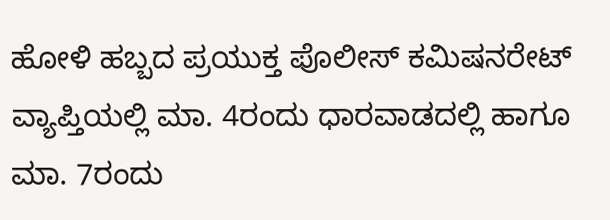ಹೋಳಿ ಹಬ್ಬದ ಪ್ರಯುಕ್ತ ಪೊಲೀಸ್‌ ಕಮಿಷನರೇಟ್‌ ವ್ಯಾಪ್ತಿಯಲ್ಲಿ ಮಾ. 4ರಂದು ಧಾರವಾಡದಲ್ಲಿ ಹಾಗೂ ಮಾ. 7ರಂದು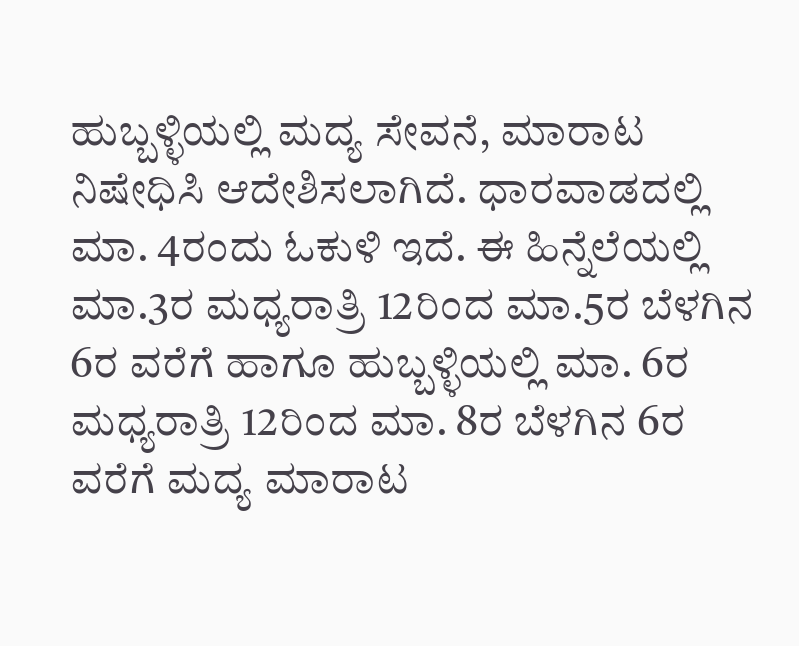ಹುಬ್ಬಳ್ಳಿಯಲ್ಲಿ ಮದ್ಯ ಸೇವನೆ, ಮಾರಾಟ ನಿಷೇಧಿಸಿ ಆದೇಶಿಸಲಾಗಿದೆ. ಧಾರವಾಡದಲ್ಲಿ ಮಾ. 4ರಂದು ಓಕುಳಿ ಇದೆ. ಈ ಹಿನ್ನೆಲೆಯಲ್ಲಿ ಮಾ.3ರ ಮಧ್ಯರಾತ್ರಿ 12ರಿಂದ ಮಾ.5ರ ಬೆಳಗಿನ 6ರ ವರೆಗೆ ಹಾಗೂ ಹುಬ್ಬಳ್ಳಿಯಲ್ಲಿ ಮಾ. 6ರ ಮಧ್ಯರಾತ್ರಿ 12ರಿಂದ ಮಾ. 8ರ ಬೆಳಗಿನ 6ರ ವರೆಗೆ ಮದ್ಯ ಮಾರಾಟ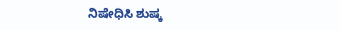ನಿಷೇಧಿಸಿ ಶುಷ್ಕ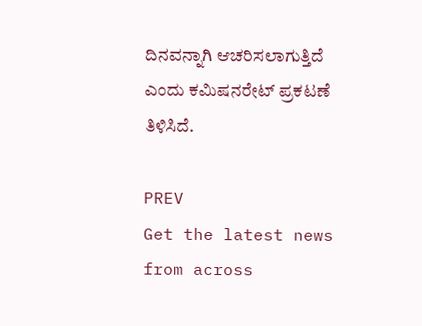ದಿನವನ್ನಾಗಿ ಆಚರಿಸಲಾಗುತ್ತಿದೆ ಎಂದು ಕಮಿಷನರೇಟ್‌ ಪ್ರಕಟಣೆ ತಿಳಿಸಿದೆ.

PREV
Get the latest news from across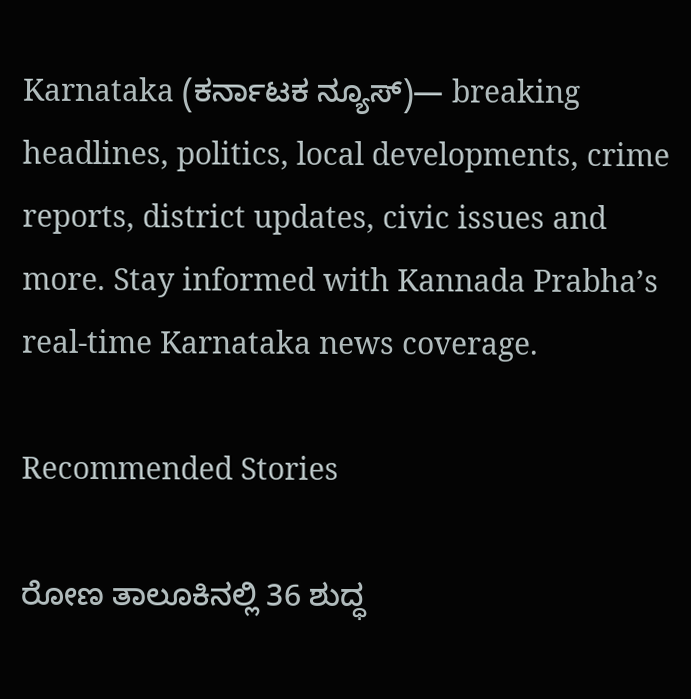Karnataka (ಕರ್ನಾಟಕ ನ್ಯೂಸ್)— breaking headlines, politics, local developments, crime reports, district updates, civic issues and more. Stay informed with Kannada Prabha’s real‑time Karnataka news coverage.

Recommended Stories

ರೋಣ ತಾಲೂಕಿನಲ್ಲಿ 36 ಶುದ್ಧ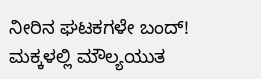ನೀರಿನ ಘಟಕಗಳೇ ಬಂದ್!
ಮಕ್ಕಳಲ್ಲಿ ಮೌಲ್ಯಯುತ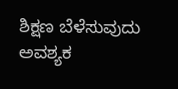ಶಿಕ್ಷಣ ಬೆಳೆಸುವುದು ಅವಶ್ಯಕ